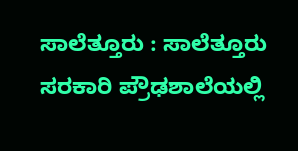ಸಾಲೆತ್ತೂರು : ಸಾಲೆತ್ತೂರು ಸರಕಾರಿ ಪ್ರೌಢಶಾಲೆಯಲ್ಲಿ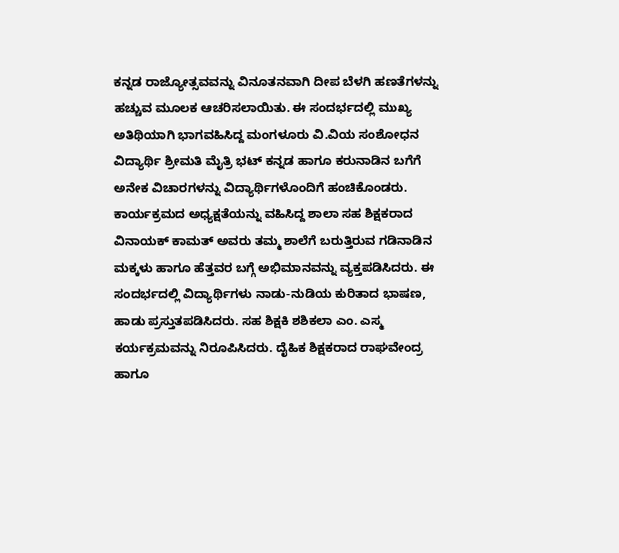ಕನ್ನಡ ರಾಜ್ಯೋತ್ಸವವನ್ನು ವಿನೂತನವಾಗಿ ದೀಪ ಬೆಳಗಿ ಹಣತೆಗಳನ್ನು ಹಚ್ಚುವ ಮೂಲಕ ಆಚರಿಸಲಾಯಿತು. ಈ ಸಂದರ್ಭದಲ್ಲಿ ಮುಖ್ಯ ಅತಿಥಿಯಾಗಿ ಭಾಗವಹಿಸಿದ್ದ ಮಂಗಳೂರು ವಿ.ವಿಯ ಸಂಶೋಧನ ವಿದ್ಯಾರ್ಥಿ ಶ್ರೀಮತಿ ಮೈತ್ರಿ ಭಟ್ ಕನ್ನಡ ಹಾಗೂ ಕರುನಾಡಿನ ಬಗೆಗೆ ಅನೇಕ ವಿಚಾರಗಳನ್ನು ವಿದ್ಯಾರ್ಥಿಗಳೊಂದಿಗೆ ಹಂಚಿಕೊಂಡರು.
ಕಾರ್ಯಕ್ರಮದ ಅಧ್ಯಕ್ಷತೆಯನ್ನು ವಹಿಸಿದ್ದ ಶಾಲಾ ಸಹ ಶಿಕ್ಷಕರಾದ ವಿನಾಯಕ್ ಕಾಮತ್ ಅವರು ತಮ್ಮ ಶಾಲೆಗೆ ಬರುತ್ತಿರುವ ಗಡಿನಾಡಿನ ಮಕ್ಕಳು ಹಾಗೂ ಹೆತ್ತವರ ಬಗ್ಗೆ ಅಭಿಮಾನವನ್ನು ವ್ಯಕ್ತಪಡಿಸಿದರು. ಈ ಸಂದರ್ಭದಲ್ಲಿ ವಿದ್ಯಾರ್ಥಿಗಳು ನಾಡು-ನುಡಿಯ ಕುರಿತಾದ ಭಾಷಣ, ಹಾಡು ಪ್ರಸ್ತುತಪಡಿಸಿದರು. ಸಹ ಶಿಕ್ಷಕಿ ಶಶಿಕಲಾ ಎಂ. ಎಸ್ಮ ಕರ್ಯಕ್ರಮವನ್ನು ನಿರೂಪಿಸಿದರು. ದೈಹಿಕ ಶಿಕ್ಷಕರಾದ ರಾಘವೇಂದ್ರ ಹಾಗೂ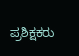ಪ್ರಶಿಕ್ಷಕರು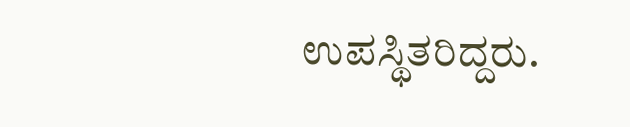ಉಪಸ್ಥಿತರಿದ್ದರು.